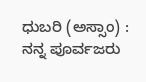ಧುಬರಿ (ಅಸ್ಸಾಂ) : ನನ್ನ ಪೂರ್ವಜರು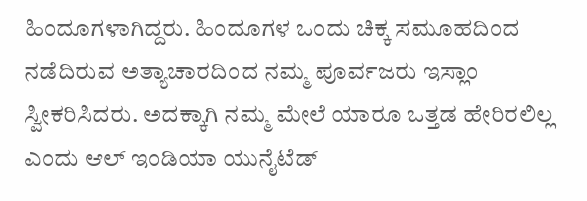ಹಿಂದೂಗಳಾಗಿದ್ದರು. ಹಿಂದೂಗಳ ಒಂದು ಚಿಕ್ಕ ಸಮೂಹದಿಂದ ನಡೆದಿರುವ ಅತ್ಯಾಚಾರದಿಂದ ನಮ್ಮ ಪೂರ್ವಜರು ಇಸ್ಲಾಂ ಸ್ವೀಕರಿಸಿದರು. ಅದಕ್ಕಾಗಿ ನಮ್ಮ ಮೇಲೆ ಯಾರೂ ಒತ್ತಡ ಹೇರಿರಲಿಲ್ಲ ಎಂದು ಆಲ್ ಇಂಡಿಯಾ ಯುನೈಟೆಡ್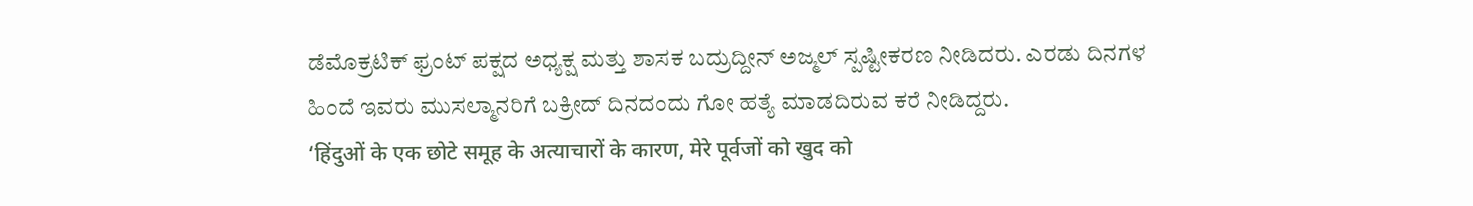ಡೆಮೊಕ್ರಟಿಕ್ ಫ್ರಂಟ್ ಪಕ್ಷದ ಅಧ್ಯಕ್ಷ ಮತ್ತು ಶಾಸಕ ಬದ್ರುದ್ದೀನ್ ಅಜ್ಮಲ್ ಸ್ಪಷ್ಟೀಕರಣ ನೀಡಿದರು. ಎರಡು ದಿನಗಳ ಹಿಂದೆ ಇವರು ಮುಸಲ್ಮಾನರಿಗೆ ಬಕ್ರೀದ್ ದಿನದಂದು ಗೋ ಹತ್ಯೆ ಮಾಡದಿರುವ ಕರೆ ನೀಡಿದ್ದರು.
‘हिंदुओं के एक छोटे समूह के अत्याचारों के कारण, मेरे पूर्वजों को खुद को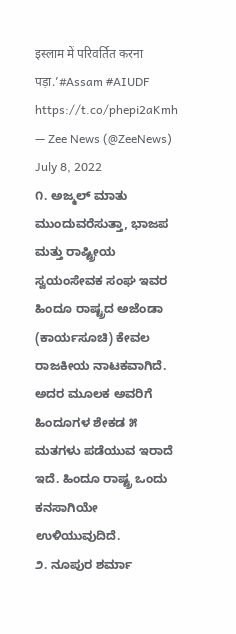इस्लाम में परिवर्तित करना पड़ा.’#Assam #AIUDF https://t.co/phepi2aKmh
— Zee News (@ZeeNews) July 8, 2022
೧. ಅಜ್ಮಲ್ ಮಾತು ಮುಂದುವರೆಸುತ್ತಾ, ಭಾಜಪ ಮತ್ತು ರಾಷ್ಟ್ರೀಯ ಸ್ವಯಂಸೇವಕ ಸಂಘ ಇವರ ಹಿಂದೂ ರಾಷ್ಟ್ರದ ಅಜೆಂಡಾ (ಕಾರ್ಯಸೂಚಿ) ಕೇವಲ ರಾಜಕೀಯ ನಾಟಕವಾಗಿದೆ. ಅದರ ಮೂಲಕ ಅವರಿಗೆ ಹಿಂದೂಗಳ ಶೇಕಡ ೫ ಮತಗಳು ಪಡೆಯುವ ಇರಾದೆ ಇದೆ. ಹಿಂದೂ ರಾಷ್ಟ್ರ ಒಂದು ಕನಸಾಗಿಯೇ ಉಳಿಯುವುದಿದೆ.
೨. ನೂಪುರ ಶರ್ಮಾ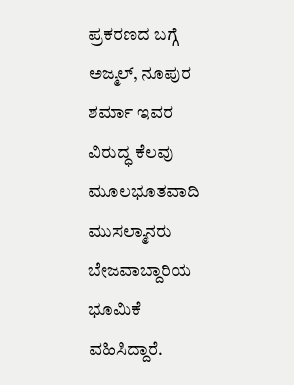ಪ್ರಕರಣದ ಬಗ್ಗೆ ಅಜ್ಮಲ್, ನೂಪುರ ಶರ್ಮಾ ಇವರ ವಿರುದ್ಧ ಕೆಲವು ಮೂಲಭೂತವಾದಿ ಮುಸಲ್ಮಾನರು ಬೇಜವಾಬ್ದಾರಿಯ ಭೂಮಿಕೆ ವಹಿಸಿದ್ದಾರೆ.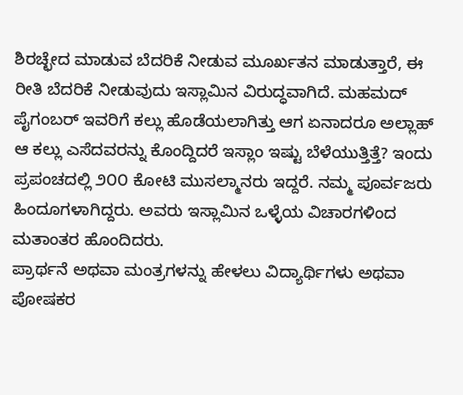ಶಿರಚ್ಛೇದ ಮಾಡುವ ಬೆದರಿಕೆ ನೀಡುವ ಮೂರ್ಖತನ ಮಾಡುತ್ತಾರೆ, ಈ ರೀತಿ ಬೆದರಿಕೆ ನೀಡುವುದು ಇಸ್ಲಾಮಿನ ವಿರುದ್ಧವಾಗಿದೆ. ಮಹಮದ್ ಪೈಗಂಬರ್ ಇವರಿಗೆ ಕಲ್ಲು ಹೊಡೆಯಲಾಗಿತ್ತು ಆಗ ಏನಾದರೂ ಅಲ್ಲಾಹ್ ಆ ಕಲ್ಲು ಎಸೆದವರನ್ನು ಕೊಂದ್ದಿದರೆ ಇಸ್ಲಾಂ ಇಷ್ಟು ಬೆಳೆಯುತ್ತಿತ್ತೆ? ಇಂದು ಪ್ರಪಂಚದಲ್ಲಿ ೨೦೦ ಕೋಟಿ ಮುಸಲ್ಮಾನರು ಇದ್ದರೆ. ನಮ್ಮ ಪೂರ್ವಜರು ಹಿಂದೂಗಳಾಗಿದ್ದರು. ಅವರು ಇಸ್ಲಾಮಿನ ಒಳ್ಳೆಯ ವಿಚಾರಗಳಿಂದ ಮತಾಂತರ ಹೊಂದಿದರು.
ಪ್ರಾರ್ಥನೆ ಅಥವಾ ಮಂತ್ರಗಳನ್ನು ಹೇಳಲು ವಿದ್ಯಾರ್ಥಿಗಳು ಅಥವಾ ಪೋಷಕರ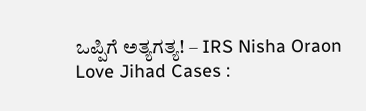ಒಪ್ಪಿಗೆ ಅತ್ಯಗತ್ಯ! – IRS Nisha Oraon
Love Jihad Cases :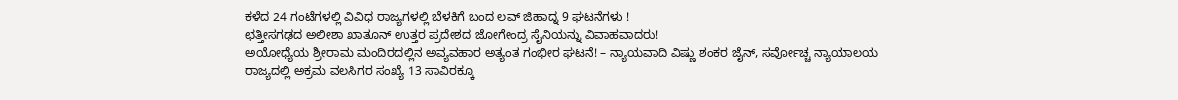ಕಳೆದ 24 ಗಂಟೆಗಳಲ್ಲಿ ವಿವಿಧ ರಾಜ್ಯಗಳಲ್ಲಿ ಬೆಳಕಿಗೆ ಬಂದ ಲವ್ ಜಿಹಾದ್ನ 9 ಘಟನೆಗಳು !
ಛತ್ತೀಸಗಢದ ಅಲೀಶಾ ಖಾತೂನ್ ಉತ್ತರ ಪ್ರದೇಶದ ಜೋಗೇಂದ್ರ ಸೈನಿಯನ್ನು ವಿವಾಹವಾದರು!
ಅಯೋಧ್ಯೆಯ ಶ್ರೀರಾಮ ಮಂದಿರದಲ್ಲಿನ ಅವ್ಯವಹಾರ ಅತ್ಯಂತ ಗಂಭೀರ ಘಟನೆ! – ನ್ಯಾಯವಾದಿ ವಿಷ್ಣು ಶಂಕರ ಜೈನ್, ಸರ್ವೋಚ್ಚ ನ್ಯಾಯಾಲಯ
ರಾಜ್ಯದಲ್ಲಿ ಅಕ್ರಮ ವಲಸಿಗರ ಸಂಖ್ಯೆ 13 ಸಾವಿರಕ್ಕೂ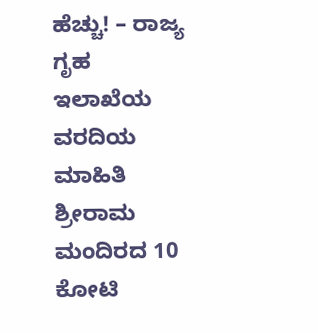ಹೆಚ್ಚು! – ರಾಜ್ಯ ಗೃಹ ಇಲಾಖೆಯ ವರದಿಯ ಮಾಹಿತಿ
ಶ್ರೀರಾಮ ಮಂದಿರದ 10 ಕೋಟಿ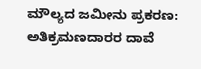ಮೌಲ್ಯದ ಜಮೀನು ಪ್ರಕರಣ: ಅತಿಕ್ರಮಣದಾರರ ದಾವೆ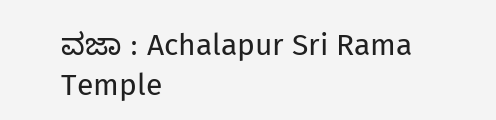ವಜಾ : Achalapur Sri Rama Temple